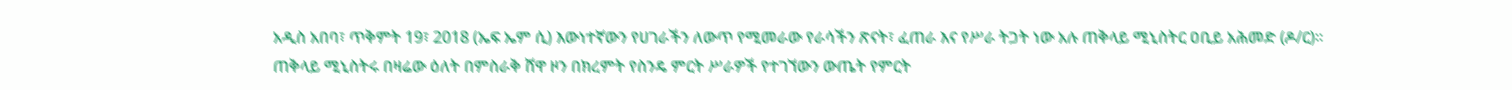አዲስ አበባ፣ ጥቅምት 19፣ 2018 (ኤፍ ኤም ሲ) እውነተኛውን የሀገራችን ለውጥ የሚመራው የራሳችን ጽናት፣ ፈጠራ እና የሥራ ትጋት ነው አሉ ጠቅላይ ሚኒስትር ዐቢይ አሕመድ (ዶ/ር)።
ጠቅላይ ሚኒስትሩ በዛሬው ዕለት በምስራቅ ሸዋ ዞን በክረምት የስንዴ ምርት ሥራዎች የተገኘውን ውጤት የምርት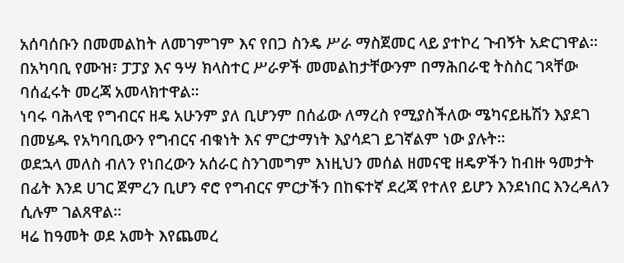አሰባሰቡን በመመልከት ለመገምገም እና የበጋ ስንዴ ሥራ ማስጀመር ላይ ያተኮረ ጉብኝት አድርገዋል።
በአካባቢ የሙዝ፣ ፓፓያ እና ዓሣ ክላስተር ሥራዎች መመልከታቸውንም በማሕበራዊ ትስስር ገጻቸው ባሰፈሩት መረጃ አመላክተዋል።
ነባሩ ባሕላዊ የግብርና ዘዴ አሁንም ያለ ቢሆንም በሰፊው ለማረስ የሚያስችለው ሜካናይዜሽን እያደገ በመሄዱ የአካባቢውን የግብርና ብቁነት እና ምርታማነት እያሳደገ ይገኛልም ነው ያሉት።
ወደኋላ መለስ ብለን የነበረውን አሰራር ስንገመግም እነዚህን መሰል ዘመናዊ ዘዴዎችን ከብዙ ዓመታት በፊት እንደ ሀገር ጀምረን ቢሆን ኖሮ የግብርና ምርታችን በከፍተኛ ደረጃ የተለየ ይሆን እንደነበር እንረዳለን ሲሉም ገልጸዋል።
ዛሬ ከዓመት ወደ አመት እየጨመረ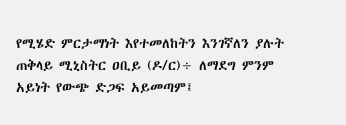የሚሄድ ምርታማነት እየተመለከትን እንገኛለን ያሉት ጠቅላይ ሚኒስትር ዐቢይ (ዶ/ር)÷ ለማደግ ምንም አይነት የውጭ ድጋፍ አይመጣም፤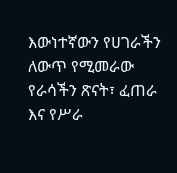እውነተኛውን የሀገራችን ለውጥ የሚመራው የራሳችን ጽናት፣ ፈጠራ እና የሥራ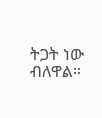ትጋት ነው ብለዋል።